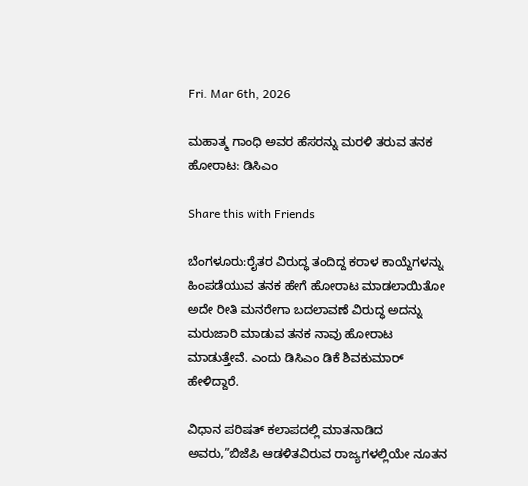Fri. Mar 6th, 2026

ಮಹಾತ್ಮ ಗಾಂಧಿ ಅವರ ಹೆಸರನ್ನು ಮರಳಿ ತರುವ ತನಕ ಹೋರಾಟ: ಡಿಸಿಎಂ

Share this with Friends

ಬೆಂಗಳೂರು:ರೈತರ ವಿರುದ್ಧ ತಂದಿದ್ದ ಕರಾಳ ಕಾಯ್ದೆಗಳನ್ನು ಹಿಂಪಡೆಯುವ ತನಕ ಹೇಗೆ ಹೋರಾಟ ಮಾಡಲಾಯಿತೋ ಅದೇ ರೀತಿ ಮನರೇಗಾ ಬದಲಾವಣೆ ವಿರುದ್ಧ ಅದನ್ನು ಮರುಜಾರಿ ಮಾಡುವ ತನಕ ನಾವು ಹೋರಾಟ ಮಾಡುತ್ತೇವೆ. ಎಂದು ಡಿಸಿಎಂ ಡಿಕೆ ಶಿವಕುಮಾರ್ ಹೇಳಿದ್ದಾರೆ.

ವಿಧಾನ ಪರಿಷತ್ ಕಲಾಪದಲ್ಲಿ ಮಾತನಾಡಿದ ಅವರು,”ಬಿಜೆಪಿ ಆಡಳಿತವಿರುವ ರಾಜ್ಯಗಳಲ್ಲಿಯೇ ನೂತನ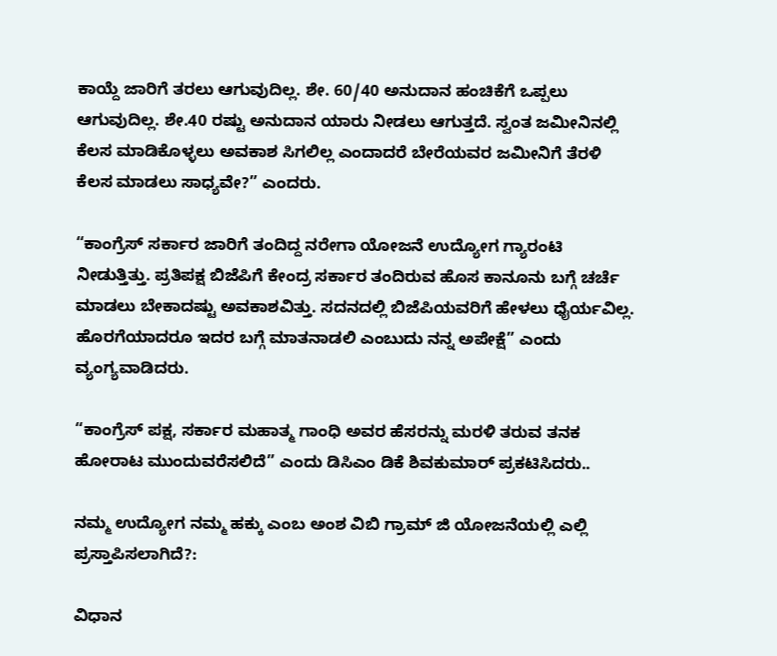ಕಾಯ್ದೆ ಜಾರಿಗೆ ತರಲು ಆಗುವುದಿಲ್ಲ. ಶೇ. 60/40 ಅನುದಾನ ಹಂಚಿಕೆಗೆ ಒಪ್ಪಲು ಆಗುವುದಿಲ್ಲ. ಶೇ.40 ರಷ್ಟು ಅನುದಾನ ಯಾರು ನೀಡಲು ಆಗುತ್ತದೆ. ಸ್ವಂತ ಜಮೀನಿನಲ್ಲಿ ಕೆಲಸ ಮಾಡಿಕೊಳ್ಳಲು ಅವಕಾಶ ಸಿಗಲಿಲ್ಲ ಎಂದಾದರೆ ಬೇರೆಯವರ ಜಮೀನಿಗೆ ತೆರಳಿ ಕೆಲಸ ಮಾಡಲು ಸಾಧ್ಯವೇ?” ಎಂದರು.

“ಕಾಂಗ್ರೆಸ್ ಸರ್ಕಾರ ಜಾರಿಗೆ ತಂದಿದ್ದ ನರೇಗಾ ಯೋಜನೆ ಉದ್ಯೋಗ ಗ್ಯಾರಂಟಿ ನೀಡುತ್ತಿತ್ತು. ಪ್ರತಿಪಕ್ಷ ಬಿಜೆಪಿಗೆ ಕೇಂದ್ರ ಸರ್ಕಾರ ತಂದಿರುವ ಹೊಸ ಕಾನೂನು ಬಗ್ಗೆ ಚರ್ಚೆ‌ ಮಾಡಲು ಬೇಕಾದಷ್ಟು ಅವಕಾಶವಿತ್ತು. ಸದನದಲ್ಲಿ ಬಿಜೆಪಿಯವರಿಗೆ ಹೇಳಲು ಧೈರ್ಯವಿಲ್ಲ. ಹೊರಗೆಯಾದರೂ ಇದರ ಬಗ್ಗೆ ಮಾತನಾಡಲಿ ಎಂಬುದು ನನ್ನ ಅಪೇಕ್ಷೆ” ಎಂದು ವ್ಯಂಗ್ಯವಾಡಿದರು.

“ಕಾಂಗ್ರೆಸ್ ಪಕ್ಷ, ಸರ್ಕಾರ ಮಹಾತ್ಮ ಗಾಂಧಿ ಅವರ ಹೆಸರನ್ನು ಮರಳಿ ತರುವ ತನಕ ಹೋರಾಟ ಮುಂದುವರೆಸಲಿದೆ” ಎಂದು ಡಿಸಿಎಂ ಡಿಕೆ ಶಿವಕುಮಾರ್ ಪ್ರಕಟಿಸಿದರು..

ನಮ್ಮ ಉದ್ಯೋಗ ನಮ್ಮ ಹಕ್ಕು ಎಂಬ ಅಂಶ ವಿಬಿ ಗ್ರಾಮ್ ಜಿ ಯೋಜನೆಯಲ್ಲಿ ಎಲ್ಲಿ ಪ್ರಸ್ತಾಪಿಸಲಾಗಿದೆ?:

ವಿಧಾನ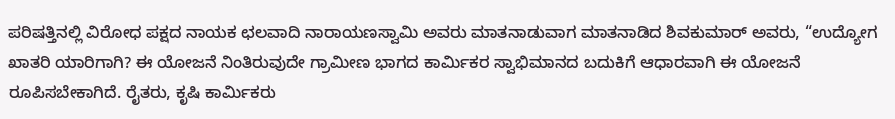ಪರಿಷತ್ತಿನಲ್ಲಿ ವಿರೋಧ ಪಕ್ಷದ ನಾಯಕ ಛಲವಾದಿ ನಾರಾಯಣಸ್ವಾಮಿ ಅವರು ಮಾತನಾಡುವಾಗ ಮಾತನಾಡಿದ ಶಿವಕುಮಾರ್ ಅವರು, “ಉದ್ಯೋಗ ಖಾತರಿ ಯಾರಿಗಾಗಿ? ಈ ಯೋಜನೆ ನಿಂತಿರುವುದೇ ಗ್ರಾಮೀಣ ಭಾಗದ ಕಾರ್ಮಿಕರ ಸ್ವಾಭಿಮಾನದ ಬದುಕಿಗೆ ಆಧಾರವಾಗಿ ಈ ಯೋಜನೆ ರೂಪಿಸಬೇಕಾಗಿದೆ. ರೈತರು, ಕೃಷಿ ಕಾರ್ಮಿಕರು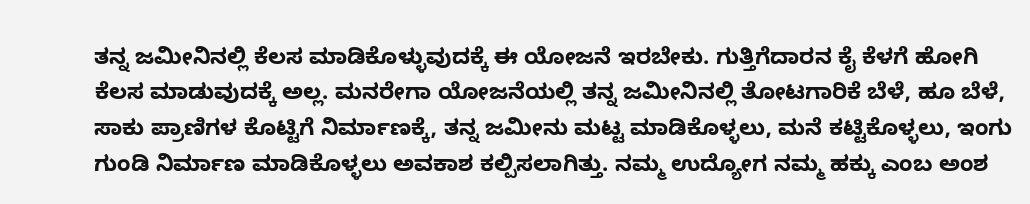ತನ್ನ ಜಮೀನಿನಲ್ಲಿ ಕೆಲಸ ಮಾಡಿಕೊಳ್ಳುವುದಕ್ಕೆ ಈ ಯೋಜನೆ ಇರಬೇಕು. ಗುತ್ತಿಗೆದಾರನ ಕೈ ಕೆಳಗೆ ಹೋಗಿ ಕೆಲಸ ಮಾಡುವುದಕ್ಕೆ ಅಲ್ಲ. ಮನರೇಗಾ ಯೋಜನೆಯಲ್ಲಿ ತನ್ನ ಜಮೀನಿನಲ್ಲಿ ತೋಟಗಾರಿಕೆ ಬೆಳೆ, ಹೂ ಬೆಳೆ, ಸಾಕು ಪ್ರಾಣಿಗಳ ಕೊಟ್ಟಿಗೆ ನಿರ್ಮಾಣಕ್ಕೆ, ತನ್ನ ಜಮೀನು ಮಟ್ಟ ಮಾಡಿಕೊಳ್ಳಲು, ಮನೆ ಕಟ್ಟಿಕೊಳ್ಳಲು, ಇಂಗು ಗುಂಡಿ ನಿರ್ಮಾಣ ಮಾಡಿಕೊಳ್ಳಲು ಅವಕಾಶ ಕಲ್ಪಿಸಲಾಗಿತ್ತು. ನಮ್ಮ ಉದ್ಯೋಗ ನಮ್ಮ ಹಕ್ಕು ಎಂಬ ಅಂಶ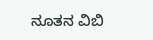ನೂತನ ವಿಬಿ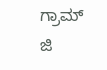ಗ್ರಾಮ್ ಜಿ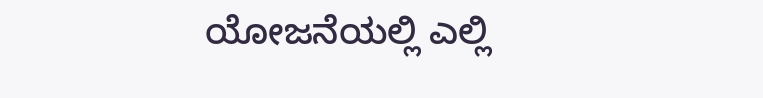ಯೋಜನೆಯಲ್ಲಿ ಎಲ್ಲಿ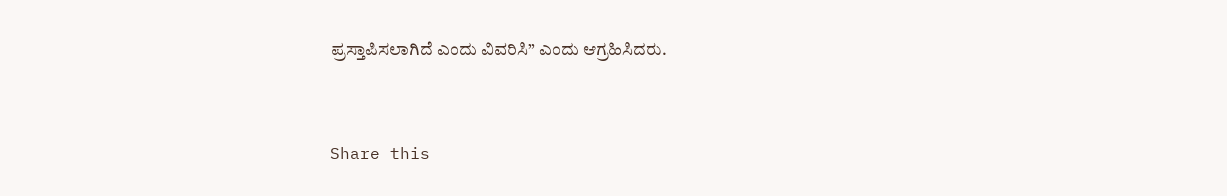ಪ್ರಸ್ತಾಪಿಸಲಾಗಿದೆ ಎಂದು ವಿವರಿಸಿ” ಎಂದು ಆಗ್ರಹಿಸಿದರು.


Share this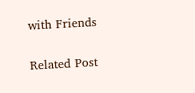with Friends

Related Post